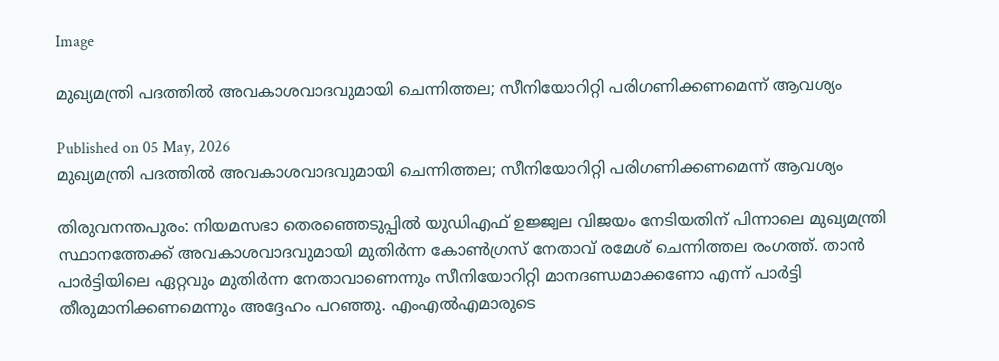Image

മുഖ്യമന്ത്രി പദത്തിൽ അവകാശവാദവുമായി ചെന്നിത്തല; സീനിയോറിറ്റി പരിഗണിക്കണമെന്ന് ആവശ്യം

Published on 05 May, 2026
മുഖ്യമന്ത്രി പദത്തിൽ അവകാശവാദവുമായി ചെന്നിത്തല; സീനിയോറിറ്റി പരിഗണിക്കണമെന്ന് ആവശ്യം

തിരുവനന്തപുരം: നിയമസഭാ തെരഞ്ഞെടുപ്പിൽ യുഡിഎഫ് ഉജ്ജ്വല വിജയം നേടിയതിന് പിന്നാലെ മുഖ്യമന്ത്രി സ്ഥാനത്തേക്ക് അവകാശവാദവുമായി മുതിർന്ന കോൺഗ്രസ് നേതാവ് രമേശ് ചെന്നിത്തല രംഗത്ത്. താൻ പാർട്ടിയിലെ ഏറ്റവും മുതിർന്ന നേതാവാണെന്നും സീനിയോറിറ്റി മാനദണ്ഡമാക്കണോ എന്ന് പാർട്ടി തീരുമാനിക്കണമെന്നും അദ്ദേഹം പറഞ്ഞു. എംഎൽഎമാരുടെ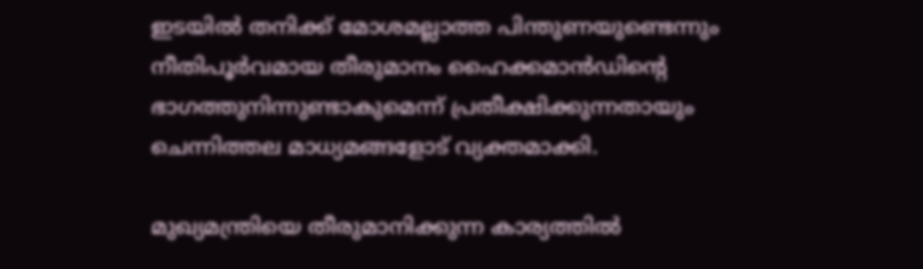ഇടയിൽ തനിക്ക് മോശമല്ലാത്ത പിന്തുണയുണ്ടെന്നും നീതിപൂർവമായ തീരുമാനം ഹൈക്കമാൻഡിന്റെ ഭാഗത്തുനിന്നുണ്ടാകുമെന്ന് പ്രതീക്ഷിക്കുന്നതായും ചെന്നിത്തല മാധ്യമങ്ങളോട് വ്യക്തമാക്കി.

മുഖ്യമന്ത്രിയെ തീരുമാനിക്കുന്ന കാര്യത്തിൽ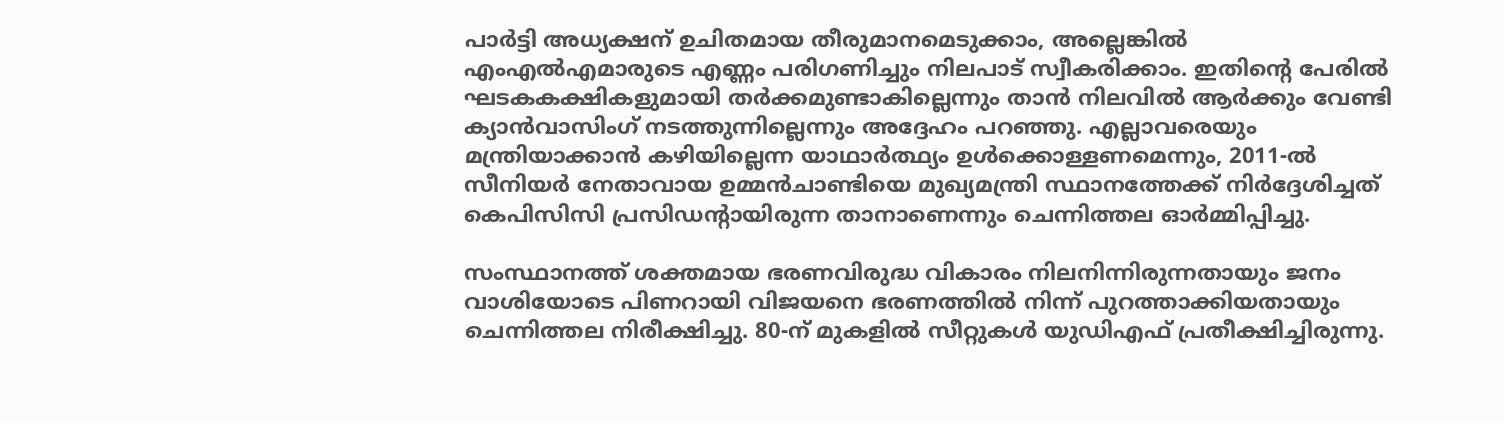പാർട്ടി അധ്യക്ഷന് ഉചിതമായ തീരുമാനമെടുക്കാം, അല്ലെങ്കിൽ എംഎൽഎമാരുടെ എണ്ണം പരിഗണിച്ചും നിലപാട് സ്വീകരിക്കാം. ഇതിന്റെ പേരിൽ ഘടകകക്ഷികളുമായി തർക്കമുണ്ടാകില്ലെന്നും താൻ നിലവിൽ ആർക്കും വേണ്ടി ക്യാൻവാസിംഗ് നടത്തുന്നില്ലെന്നും അദ്ദേഹം പറഞ്ഞു. എല്ലാവരെയും മന്ത്രിയാക്കാൻ കഴിയില്ലെന്ന യാഥാർത്ഥ്യം ഉൾക്കൊള്ളണമെന്നും, 2011-ൽ സീനിയർ നേതാവായ ഉമ്മൻചാണ്ടിയെ മുഖ്യമന്ത്രി സ്ഥാനത്തേക്ക് നിർദ്ദേശിച്ചത് കെപിസിസി പ്രസിഡന്റായിരുന്ന താനാണെന്നും ചെന്നിത്തല ഓർമ്മിപ്പിച്ചു.

സംസ്ഥാനത്ത് ശക്തമായ ഭരണവിരുദ്ധ വികാരം നിലനിന്നിരുന്നതായും ജനം വാശിയോടെ പിണറായി വിജയനെ ഭരണത്തിൽ നിന്ന് പുറത്താക്കിയതായും ചെന്നിത്തല നിരീക്ഷിച്ചു. 80-ന് മുകളിൽ സീറ്റുകൾ യുഡിഎഫ് പ്രതീക്ഷിച്ചിരുന്നു.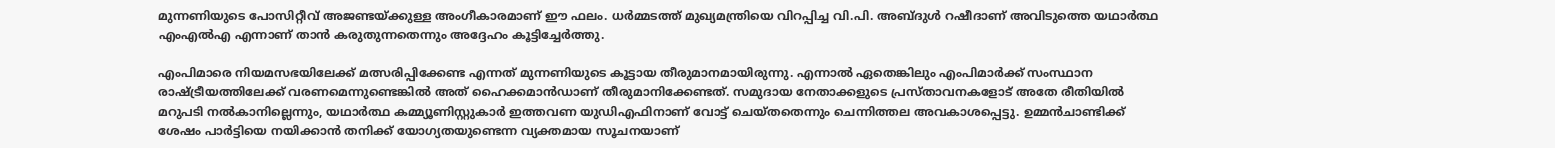മുന്നണിയുടെ പോസിറ്റീവ് അജണ്ടയ്ക്കുള്ള അംഗീകാരമാണ് ഈ ഫലം. ധർമ്മടത്ത് മുഖ്യമന്ത്രിയെ വിറപ്പിച്ച വി.പി. അബ്ദുൾ റഷീദാണ് അവിടുത്തെ യഥാർത്ഥ എംഎൽഎ എന്നാണ് താൻ കരുതുന്നതെന്നും അദ്ദേഹം കൂട്ടിച്ചേർത്തു.

എംപിമാരെ നിയമസഭയിലേക്ക് മത്സരിപ്പിക്കേണ്ട എന്നത് മുന്നണിയുടെ കൂട്ടായ തീരുമാനമായിരുന്നു. എന്നാൽ ഏതെങ്കിലും എംപിമാർക്ക് സംസ്ഥാന രാഷ്ട്രീയത്തിലേക്ക് വരണമെന്നുണ്ടെങ്കിൽ അത് ഹൈക്കമാൻഡാണ് തീരുമാനിക്കേണ്ടത്. സമുദായ നേതാക്കളുടെ പ്രസ്താവനകളോട് അതേ രീതിയിൽ മറുപടി നൽകാനില്ലെന്നും, യഥാർത്ഥ കമ്മ്യൂണിസ്റ്റുകാർ ഇത്തവണ യുഡിഎഫിനാണ് വോട്ട് ചെയ്തതെന്നും ചെന്നിത്തല അവകാശപ്പെട്ടു. ഉമ്മൻചാണ്ടിക്ക് ശേഷം പാർട്ടിയെ നയിക്കാൻ തനിക്ക് യോഗ്യതയുണ്ടെന്ന വ്യക്തമായ സൂചനയാണ്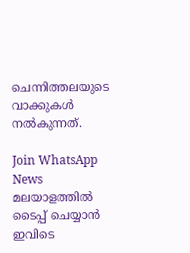ചെന്നിത്തലയുടെ വാക്കുകൾ നൽകുന്നത്.

Join WhatsApp News
മലയാളത്തില്‍ ടൈപ്പ് ചെയ്യാന്‍ ഇവിടെ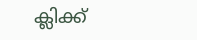ക്ലിക്ക്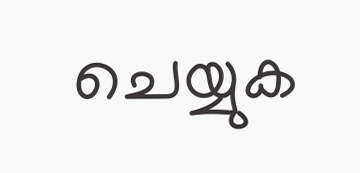ചെയ്യുക